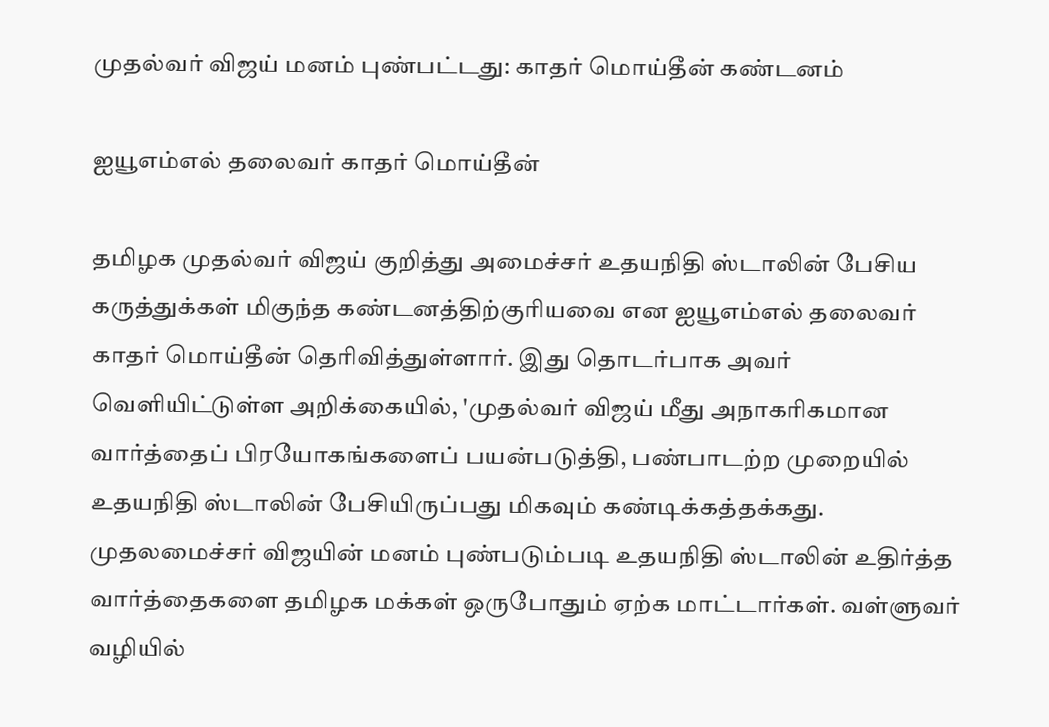முதல்வர் விஜய் மனம் புண்பட்டது: காதர் மொய்தீன் கண்டனம்

ஐயூஎம்எல் தலைவர் காதர் மொய்தீன்

தமிழக முதல்வர் விஜய் குறித்து அமைச்சர் உதயநிதி ஸ்டாலின் பேசிய கருத்துக்கள் மிகுந்த கண்டனத்திற்குரியவை என ஐயூஎம்எல் தலைவர் காதர் மொய்தீன் தெரிவித்துள்ளார். இது தொடர்பாக அவர் வெளியிட்டுள்ள அறிக்கையில், 'முதல்வர் விஜய் மீது அநாகரிகமான வார்த்தைப் பிரயோகங்களைப் பயன்படுத்தி, பண்பாடற்ற முறையில் உதயநிதி ஸ்டாலின் பேசியிருப்பது மிகவும் கண்டிக்கத்தக்கது. முதலமைச்சர் விஜயின் மனம் புண்படும்படி உதயநிதி ஸ்டாலின் உதிர்த்த வார்த்தைகளை தமிழக மக்கள் ஒருபோதும் ஏற்க மாட்டார்கள். வள்ளுவர் வழியில்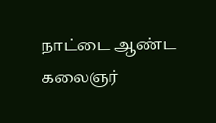நாட்டை ஆண்ட கலைஞர்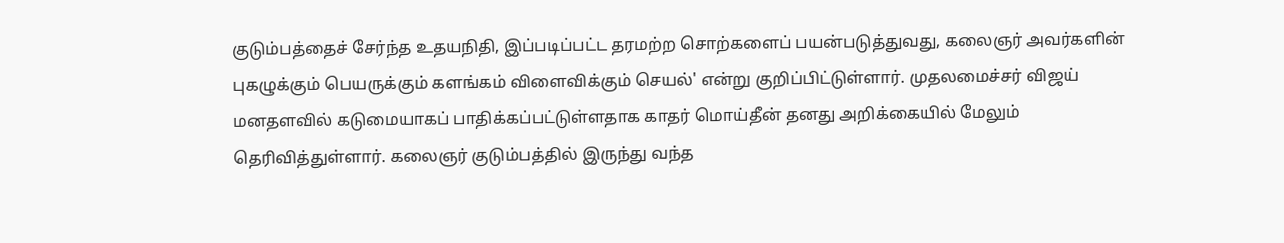குடும்பத்தைச் சேர்ந்த உதயநிதி, இப்படிப்பட்ட தரமற்ற சொற்களைப் பயன்படுத்துவது, கலைஞர் அவர்களின் புகழுக்கும் பெயருக்கும் களங்கம் விளைவிக்கும் செயல்' என்று குறிப்பிட்டுள்ளார். முதலமைச்சர் விஜய் மனதளவில் கடுமையாகப் பாதிக்கப்பட்டுள்ளதாக காதர் மொய்தீன் தனது அறிக்கையில் மேலும் தெரிவித்துள்ளார். கலைஞர் குடும்பத்தில் இருந்து வந்த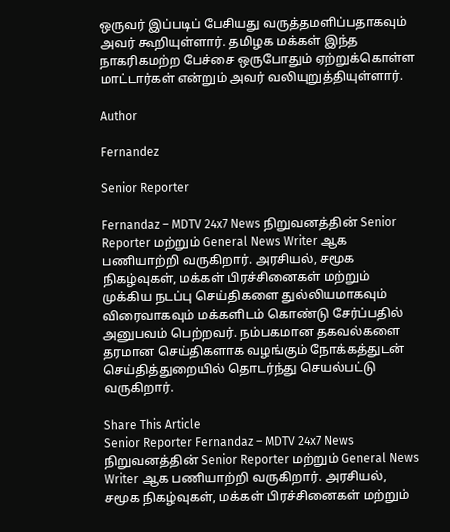ஒருவர் இப்படிப் பேசியது வருத்தமளிப்பதாகவும் அவர் கூறியுள்ளார். தமிழக மக்கள் இந்த நாகரிகமற்ற பேச்சை ஒருபோதும் ஏற்றுக்கொள்ள மாட்டார்கள் என்றும் அவர் வலியுறுத்தியுள்ளார்.

Author

Fernandez

Senior Reporter

Fernandaz – MDTV 24x7 News நிறுவனத்தின் Senior Reporter மற்றும் General News Writer ஆக பணியாற்றி வருகிறார். அரசியல், சமூக நிகழ்வுகள், மக்கள் பிரச்சினைகள் மற்றும் முக்கிய நடப்பு செய்திகளை துல்லியமாகவும் விரைவாகவும் மக்களிடம் கொண்டு சேர்ப்பதில் அனுபவம் பெற்றவர். நம்பகமான தகவல்களை தரமான செய்திகளாக வழங்கும் நோக்கத்துடன் செய்தித்துறையில் தொடர்ந்து செயல்பட்டு வருகிறார்.

Share This Article
Senior Reporter Fernandaz – MDTV 24x7 News நிறுவனத்தின் Senior Reporter மற்றும் General News Writer ஆக பணியாற்றி வருகிறார். அரசியல், சமூக நிகழ்வுகள், மக்கள் பிரச்சினைகள் மற்றும்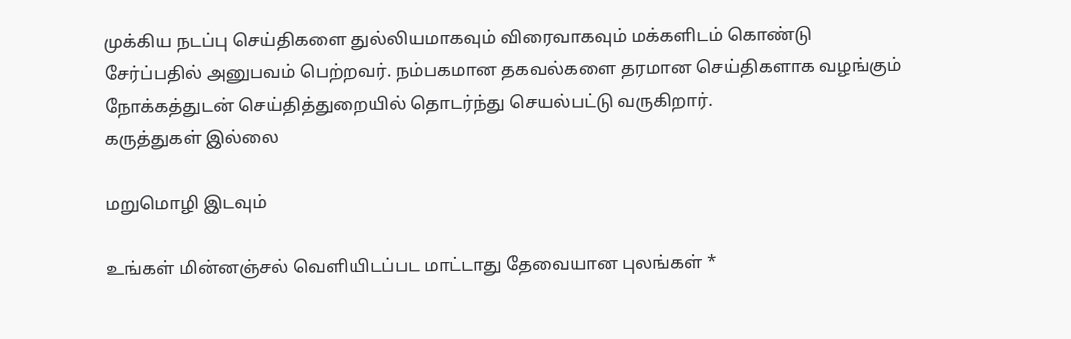முக்கிய நடப்பு செய்திகளை துல்லியமாகவும் விரைவாகவும் மக்களிடம் கொண்டு சேர்ப்பதில் அனுபவம் பெற்றவர். நம்பகமான தகவல்களை தரமான செய்திகளாக வழங்கும் நோக்கத்துடன் செய்தித்துறையில் தொடர்ந்து செயல்பட்டு வருகிறார்.
கருத்துகள் இல்லை

மறுமொழி இடவும்

உங்கள் மின்னஞ்சல் வெளியிடப்பட மாட்டாது தேவையான புலங்கள் *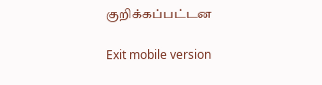குறிக்கப்பட்டன

Exit mobile version